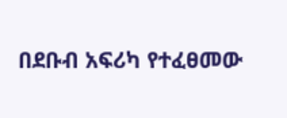በደቡብ አፍሪካ የተፈፀመው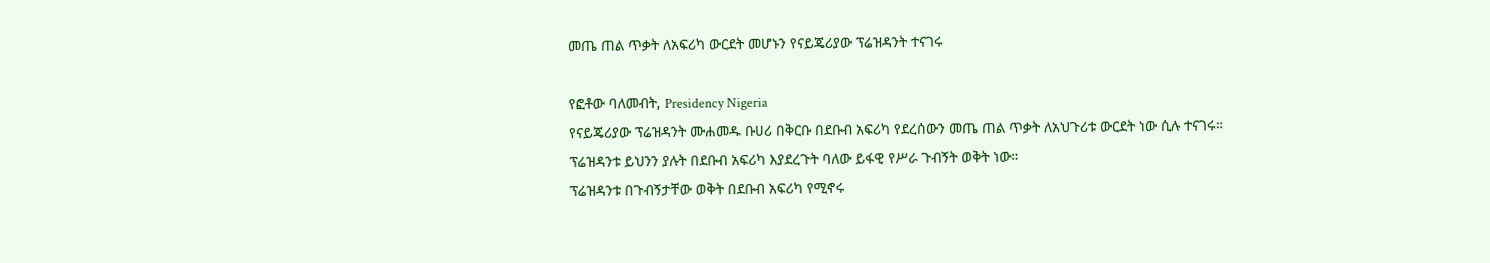መጤ ጠል ጥቃት ለአፍሪካ ውርደት መሆኑን የናይጄሪያው ፕሬዝዳንት ተናገሩ

የፎቶው ባለመብት, Presidency Nigeria
የናይጄሪያው ፕሬዝዳንት ሙሐመዱ ቡሀሪ በቅርቡ በደቡብ አፍሪካ የደረሰውን መጤ ጠል ጥቃት ለአህጉሪቱ ውርደት ነው ሲሉ ተናገሩ።
ፕሬዝዳንቱ ይህንን ያሉት በደቡብ አፍሪካ እያደረጉት ባለው ይፋዊ የሥራ ጉብኝት ወቅት ነው።
ፕሬዝዳንቱ በጉብኝታቸው ወቅት በደቡብ አፍሪካ የሚኖሩ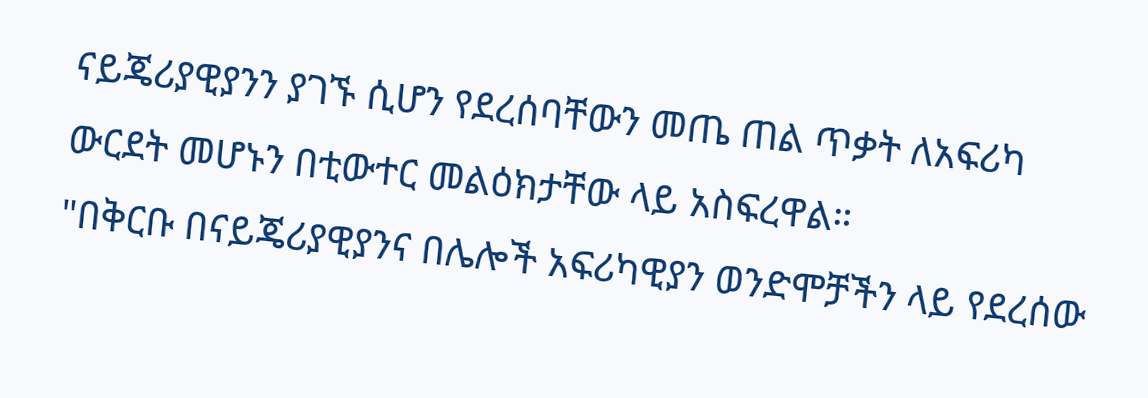ናይጄሪያዊያንን ያገኙ ሲሆን የደረሰባቸውን መጤ ጠል ጥቃት ለአፍሪካ ውርደት መሆኑን በቲውተር መልዕክታቸው ላይ አስፍረዋል።
"በቅርቡ በናይጄሪያዊያንና በሌሎች አፍሪካዊያን ወንድሞቻችን ላይ የደረሰው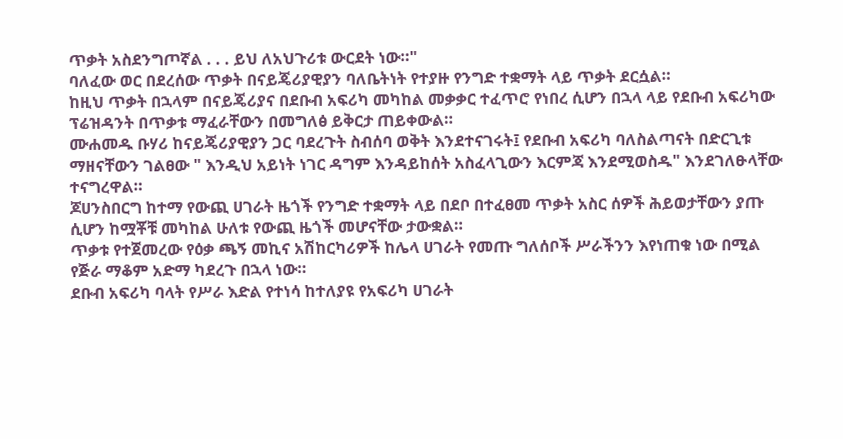ጥቃት አስደንግጦኛል . . . ይህ ለአህጉሪቱ ውርደት ነው።"
ባለፈው ወር በደረሰው ጥቃት በናይጄሪያዊያን ባለቤትነት የተያዙ የንግድ ተቋማት ላይ ጥቃት ደርሷል።
ከዚህ ጥቃት በኋላም በናይጄሪያና በደቡብ አፍሪካ መካከል መቃቃር ተፈጥሮ የነበረ ሲሆን በኋላ ላይ የደቡብ አፍሪካው ፕሬዝዳንት በጥቃቱ ማፈራቸውን በመግለፅ ይቅርታ ጠይቀውል።
ሙሐመዱ ቡሃሪ ከናይጄሪያዊያን ጋር ባደረጉት ስብሰባ ወቅት እንደተናገሩት፤ የደቡብ አፍሪካ ባለስልጣናት በድርጊቱ ማዘናቸውን ገልፀው " እንዲህ አይነት ነገር ዳግም እንዳይከሰት አስፈላጊውን እርምጃ እንደሚወስዱ" እንደገለፁላቸው ተናግረዋል።
ጆሀንስበርግ ከተማ የውጪ ሀገራት ዜጎች የንግድ ተቋማት ላይ በደቦ በተፈፀመ ጥቃት አስር ሰዎች ሕይወታቸውን ያጡ ሲሆን ከሟቾቹ መካከል ሁለቱ የውጪ ዜጎች መሆናቸው ታውቋል።
ጥቃቱ የተጀመረው የዕቃ ጫኝ መኪና አሽከርካሪዎች ከሌላ ሀገራት የመጡ ግለሰቦች ሥራችንን እየነጠቁ ነው በሚል የጅራ ማቆም አድማ ካደረጉ በኋላ ነው።
ደቡብ አፍሪካ ባላት የሥራ እድል የተነሳ ከተለያዩ የአፍሪካ ሀገራት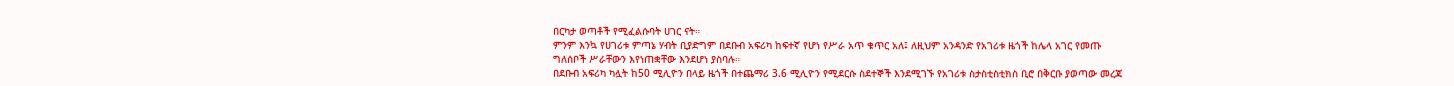በርካታ ወጣቶች የሚፈልሱባት ሀገር ናት።
ምንም እንኳ የሀገሪቱ ምጣኔ ሃብት ቢያድግም በደቡብ አፍሪካ ከፍተኛ የሆነ የሥራ አጥ ቁጥር አለ፤ ለዚህም አንዳንድ የአገሪቱ ዜጎች ከሌላ አገር የመጡ ግለሰቦች ሥራቸውን እየነጠቋቸው እንደሆነ ያስባሉ።
በደቡብ አፍሪካ ካሏት ከ50 ሚሊዮን በላይ ዜጎች በተጨማሪ 3.6 ሚሊዮን የሚደርሱ ስደተኞች እንደሚገኙ የአገሪቱ ስታስቲስቲክስ ቢሮ በቅርቡ ያወጣው መረጃ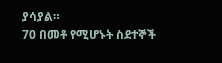ያሳያል።
70 በመቶ የሚሆኑት ስደተኞች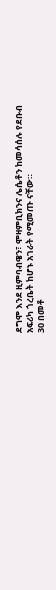ደግሞ እንደ ዚምባብዌን፣ ሞዛምቢክንና ሌሴቶን ከመሳሰሉ የደቡብ አፍሪካ ጎረቤት ከሆኑ አገራት የሚመጡ ናቸው።
30 በመቶ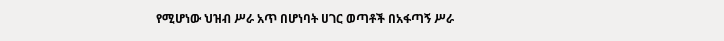የሚሆነው ህዝብ ሥራ አጥ በሆነባት ሀገር ወጣቶች በአፋጣኝ ሥራ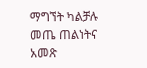ማግኘት ካልቻሉ መጤ ጠልነትና አመጽ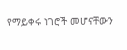የማይቀሩ ነገሮች መሆናቸውን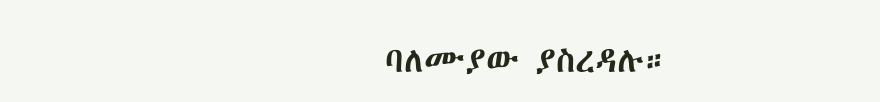ባለሙያው ያስረዳሉ።